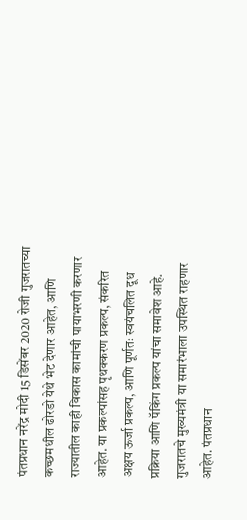पंतप्रधान नरेंद्र मोदी 15 डिसेंबर 2020 रोजी गुजरातच्या कच्छमधील ढोरडो येथे भेट देणार आहेत, आणि राज्यातील काही विकास कामांची पायाभरणी करणार आहेत. या प्रकल्पांसह पृथक्करण प्रकल्प, संकरित अक्षय ऊर्जा प्रकल्प, आणि पूर्णतः स्वयंचलित दूध प्रक्रिया आणि पॅकिंग प्रकल्प यांचा समावेश आहे. गुजरातचे मुख्यमंत्री या समारंभाला उपस्थित राहणार आहेत. पंतप्रधान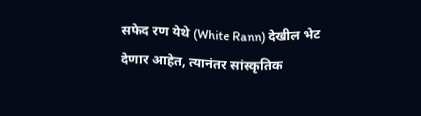सफेद रण येथे (White Rann) देखील भेट देणार आहेत, त्यानंतर सांस्कृतिक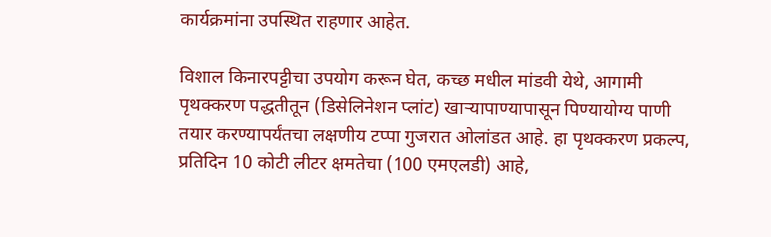कार्यक्रमांना उपस्थित राहणार आहेत.

विशाल किनारपट्टीचा उपयोग करून घेत, कच्छ मधील मांडवी येथे, आगामी पृथक्करण पद्धतीतून (डिसेलिनेशन प्लांट) खाऱ्यापाण्यापासून पिण्यायोग्य पाणी तयार करण्यापर्यंतचा लक्षणीय टप्पा गुजरात ओलांडत आहे. हा पृथक्करण प्रकल्प, प्रतिदिन 10 कोटी लीटर क्षमतेचा (100 एमएलडी) आहे,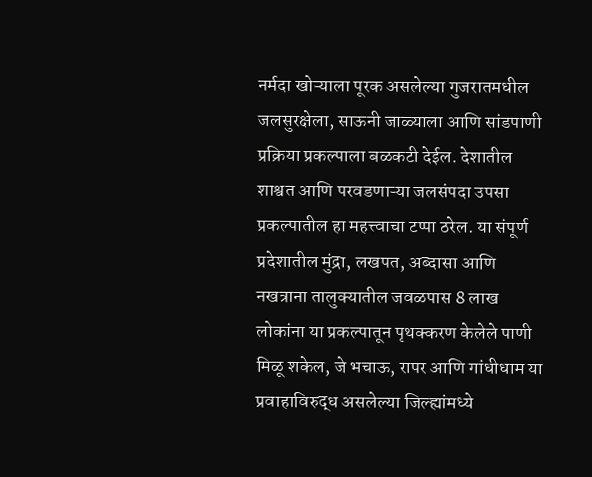नर्मदा खोऱ्याला पूरक असलेल्या गुजरातमधील जलसुरक्षेला, साऊनी जाळ्याला आणि सांडपाणी प्रक्रिया प्रकल्पाला बळकटी देईल. देशातील शाश्वत आणि परवडणाऱ्या जलसंपदा उपसा प्रकल्पातील हा महत्त्वाचा टप्पा ठरेल. या संपूर्ण प्रदेशातील मुंद्रा, लखपत, अब्दासा आणि नखत्राना तालुक्यातील जवळपास 8 लाख लोकांना या प्रकल्पातून पृथक्करण केलेले पाणी मिळू शकेल, जे भचाऊ, रापर आणि गांधीधाम या प्रवाहाविरुद्ध असलेल्या जिल्ह्यांमध्ये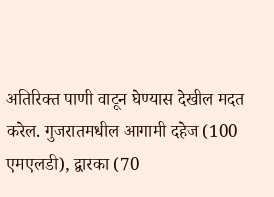अतिरिक्त पाणी वाटून घेण्यास देखील मदत करेल. गुजरातमधील आगामी दहेज (100 एमएलडी), द्वारका (70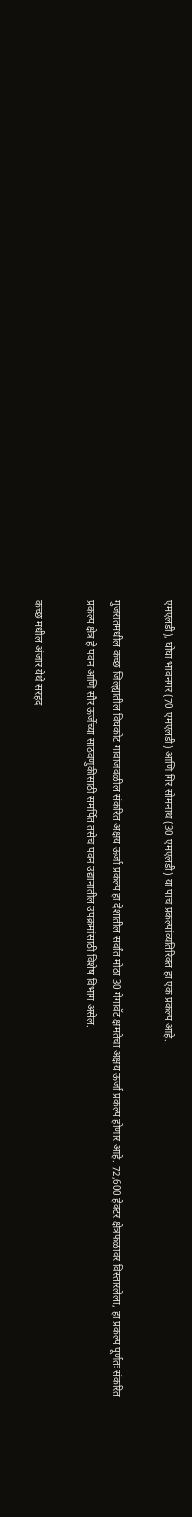एमएलडी), घोघा भावनगर (70 एमएलडी) आणि गिर सोमनाथ (30 एमएलडी) या पाच प्रकल्पांव्यतिरिक्त हा एक प्रकल्प आहे.

गुजरातमधील कच्छ जिल्ह्यातील विघकोट गावाजवळील संकरित अक्षय ऊर्जा प्रकल्प हा देशातील सर्वांत मोठा 30 गेगावॅट क्षमतेचा अक्षय ऊर्जा प्रकल्प होणार आहे. 72,600 हेक्टर क्षेत्रफळावर विस्तारलेला, हा प्रकल्प पूर्णतः संकरित प्रकल्प क्षेत्र हे पवन आणि सौर ऊर्जेच्या साठवणुकीसाठी समर्पित तसेच पवन उद्यानातील उपक्रमांसाठी विशेष विभाग असेल.

कच्छ मधील अंजार येथे सरहद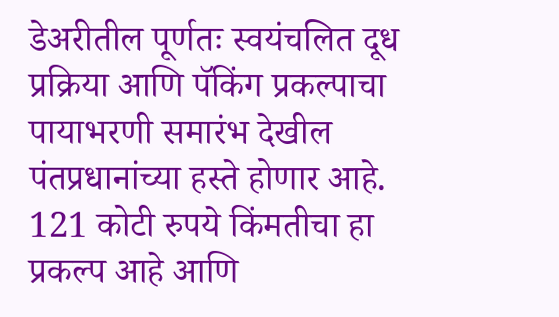डेअरीतील पूर्णतः स्वयंचलित दूध प्रक्रिया आणि पॅकिंग प्रकल्पाचा पायाभरणी समारंभ देखील पंतप्रधानांच्या हस्ते होणार आहे. 121 कोटी रुपये किंमतीचा हा प्रकल्प आहे आणि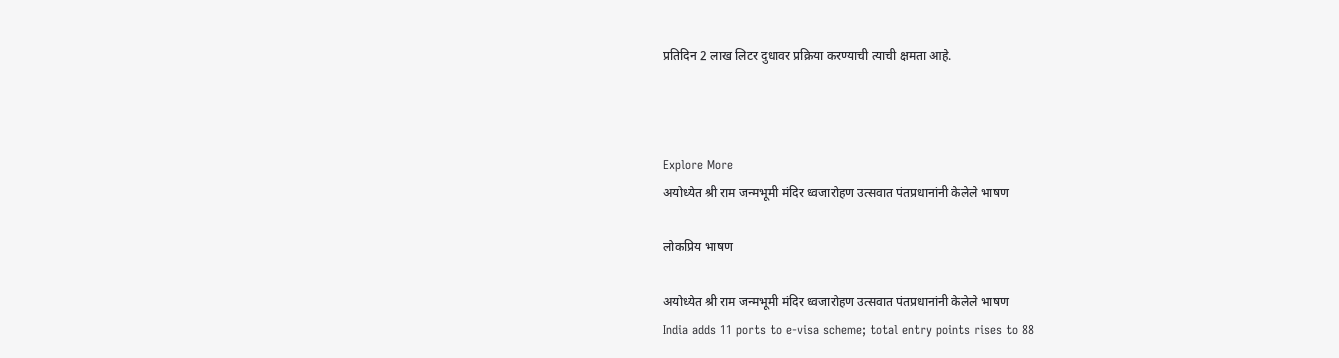प्रतिदिन 2 लाख लिटर दुधावर प्रक्रिया करण्याची त्याची क्षमता आहे.



Explore More
अयोध्येत श्री राम जन्मभूमी मंदिर ध्वजारोहण उत्सवात पंतप्रधानांनी केलेले भाषण

लोकप्रिय भाषण

अयोध्येत श्री राम जन्मभूमी मंदिर ध्वजारोहण उत्सवात पंतप्रधानांनी केलेले भाषण
India adds 11 ports to e-visa scheme; total entry points rises to 88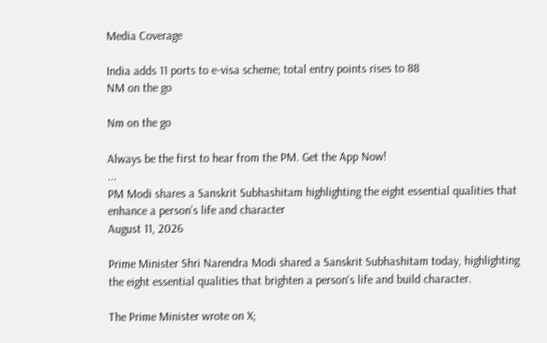Media Coverage

India adds 11 ports to e-visa scheme; total entry points rises to 88
NM on the go

Nm on the go

Always be the first to hear from the PM. Get the App Now!
...
PM Modi shares a Sanskrit Subhashitam highlighting the eight essential qualities that enhance a person’s life and character
August 11, 2026

Prime Minister Shri Narendra Modi shared a Sanskrit Subhashitam today, highlighting the eight essential qualities that brighten a person's life and build character.

The Prime Minister wrote on X;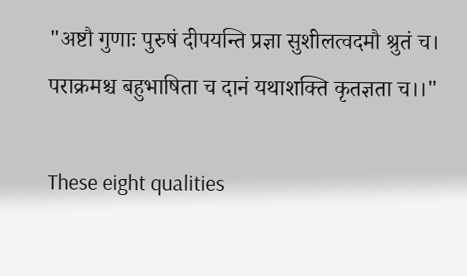"अष्टौ गुणाः पुरुषं दीपयन्ति प्रज्ञा सुशीलत्वदमौ श्रुतं च।
पराक्रमश्च बहुभाषिता च दानं यथाशक्ति कृतज्ञता च।।"

These eight qualities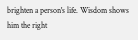brighten a person's life. Wisdom shows him the right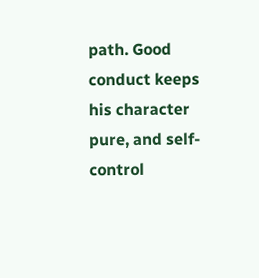path. Good conduct keeps his character pure, and self-control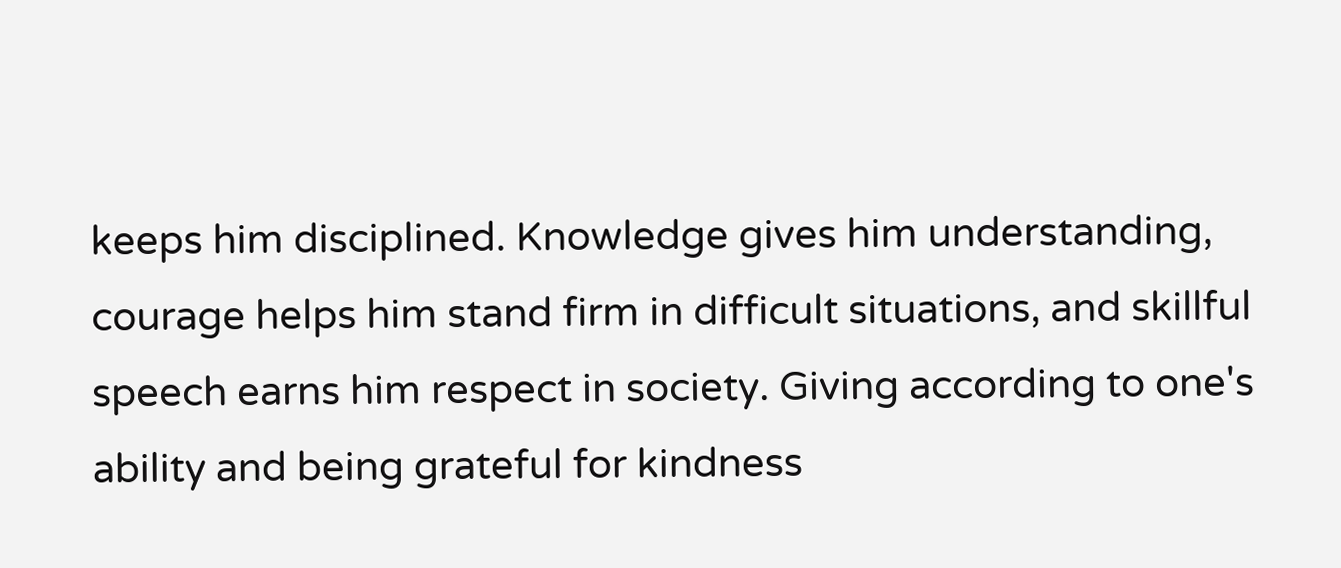keeps him disciplined. Knowledge gives him understanding, courage helps him stand firm in difficult situations, and skillful speech earns him respect in society. Giving according to one's ability and being grateful for kindness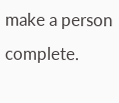make a person complete.